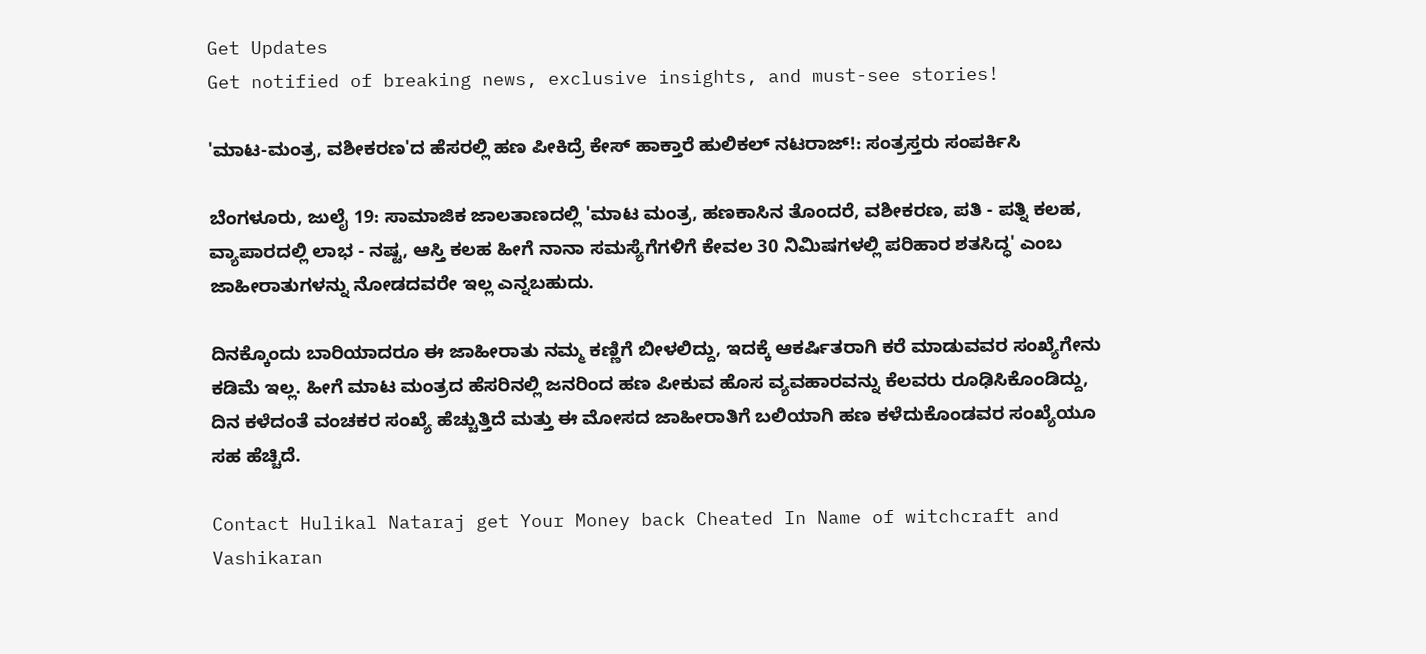Get Updates
Get notified of breaking news, exclusive insights, and must-see stories!

'ಮಾಟ-ಮಂತ್ರ, ವಶೀಕರಣ'ದ ಹೆಸರಲ್ಲಿ ಹಣ ಪೀಕಿದ್ರೆ ಕೇಸ್ ಹಾಕ್ತಾರೆ ಹುಲಿಕಲ್ ನಟರಾಜ್!: ಸಂತ್ರಸ್ತರು ಸಂಪರ್ಕಿಸಿ

ಬೆಂಗಳೂರು, ಜುಲೈ 19: ಸಾಮಾಜಿಕ‌ ಜಾಲತಾಣದಲ್ಲಿ 'ಮಾಟ ಮಂತ್ರ, ಹಣಕಾಸಿನ ತೊಂದರೆ, ವಶೀಕರಣ, ಪತಿ - ಪತ್ನಿ ಕಲಹ, ವ್ಯಾಪಾರದಲ್ಲಿ ಲಾಭ - ನಷ್ಟ, ಆಸ್ತಿ ಕಲಹ ಹೀಗೆ ನಾನಾ ಸಮಸ್ಯೆಗೆಗಳಿಗೆ ಕೇವಲ‌ 30 ನಿಮಿಷಗಳಲ್ಲಿ ಪರಿಹಾರ ಶತಸಿದ್ಧ' ಎಂಬ ಜಾಹೀರಾತುಗಳನ್ನು ನೋಡದವರೇ ಇಲ್ಲ ಎನ್ನಬಹುದು.

ದಿನಕ್ಕೊಂದು ಬಾರಿಯಾದರೂ ಈ ಜಾಹೀರಾತು ನಮ್ಮ ಕಣ್ಣಿಗೆ ಬೀಳಲಿದ್ದು, ಇದಕ್ಕೆ ಆಕರ್ಷಿತರಾಗಿ ಕರೆ ಮಾಡುವವರ ಸಂಖ್ಯೆಗೇನು ಕಡಿಮೆ ಇಲ್ಲ. ಹೀಗೆ ಮಾಟ ಮಂತ್ರದ ಹೆಸರಿನಲ್ಲಿ ಜನರಿಂದ ಹಣ ಪೀಕುವ ಹೊಸ ವ್ಯವಹಾರವನ್ನು ಕೆಲವರು ರೂಢಿಸಿಕೊಂಡಿದ್ದು, ದಿನ ಕಳೆದಂತೆ ವಂಚಕರ ಸಂಖ್ಯೆ ಹೆಚ್ಚುತ್ತಿದೆ ಮತ್ತು ಈ ಮೋಸದ ಜಾಹೀರಾತಿಗೆ ಬಲಿಯಾಗಿ ಹಣ ಕಳೆದುಕೊಂಡವರ ಸಂಖ್ಯೆಯೂ ಸಹ ಹೆಚ್ಚಿದೆ.

Contact Hulikal Nataraj get Your Money back Cheated In Name of witchcraft and Vashikaran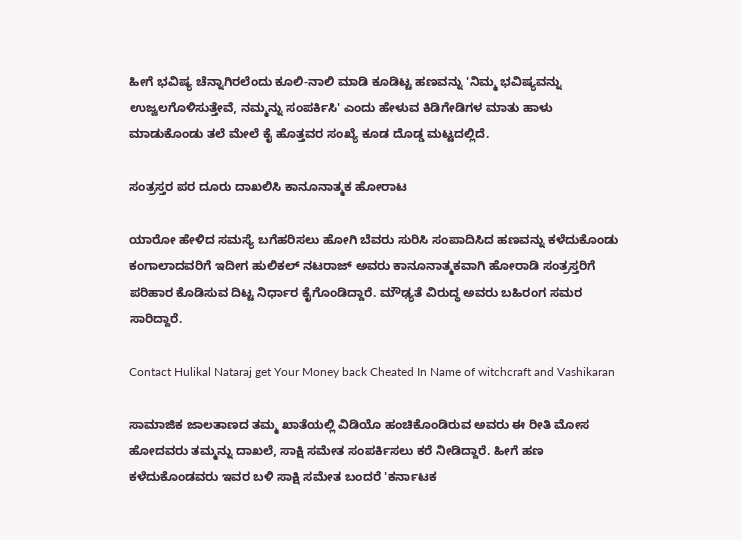ಹೀಗೆ ಭವಿಷ್ಯ ಚೆನ್ನಾಗಿರಲೆಂದು ಕೂಲಿ-ನಾಲಿ ಮಾಡಿ ಕೂಡಿಟ್ಟ ಹಣವನ್ನು 'ನಿಮ್ಮ ಭವಿಷ್ಯವನ್ನು ಉಜ್ವಲಗೊಳಿಸುತ್ತೇವೆ, ನಮ್ಮನ್ನು ಸಂಪರ್ಕಿಸಿ' ಎಂದು ಹೇಳುವ ಕಿಡಿಗೇಡಿಗಳ ಮಾತು ಹಾಳು ಮಾಡುಕೊಂಡು ತಲೆ ಮೇಲೆ ಕೈ ಹೊತ್ತವರ ಸಂಖ್ಯೆ ಕೂಡ ದೊಡ್ಡ ಮಟ್ಟದಲ್ಲಿದೆ.

ಸಂತ್ರಸ್ತರ ಪರ ದೂರು ದಾಖಲಿಸಿ ಕಾನೂನಾತ್ಮಕ ಹೋರಾಟ

ಯಾರೋ ಹೇಳಿದ ಸಮಸ್ಯೆ ಬಗೆಹರಿಸಲು ಹೋಗಿ ಬೆವರು ಸುರಿಸಿ ಸಂಪಾದಿಸಿದ ಹಣವನ್ನು ಕಳೆದುಕೊಂಡು ಕಂಗಾಲಾದವರಿಗೆ ಇದೀಗ ಹುಲಿಕಲ್ ನಟರಾಜ್ ಅವರು ಕಾನೂನಾತ್ಮಕವಾಗಿ ಹೋರಾಡಿ ಸಂತ್ರಸ್ತರಿಗೆ ಪರಿಹಾರ ಕೊಡಿಸುವ ದಿಟ್ಟ ನಿರ್ಧಾರ ಕೈಗೊಂಡಿದ್ದಾರೆ. ಮೌಢ್ಯತೆ ವಿರುದ್ಧ ಅವರು ಬಹಿರಂಗ ಸಮರ ಸಾರಿದ್ದಾರೆ.

Contact Hulikal Nataraj get Your Money back Cheated In Name of witchcraft and Vashikaran

ಸಾಮಾಜಿಕ ಜಾಲತಾಣದ ತಮ್ಮ ಖಾತೆಯಲ್ಲಿ ವಿಡಿಯೊ ಹಂಚಿಕೊಂಡಿರುವ ಅವರು ಈ ರೀತಿ ಮೋಸ ಹೋದವರು ತಮ್ಮನ್ನು ದಾಖಲೆ, ಸಾಕ್ಷಿ ಸಮೇತ ಸಂಪರ್ಕಿಸಲು ಕರೆ ನೀಡಿದ್ದಾರೆ. ಹೀಗೆ ಹಣ ಕಳೆದುಕೊಂಡವರು ಇವರ ಬಳಿ ಸಾಕ್ಷಿ ಸಮೇತ ಬಂದರೆ 'ಕರ್ನಾಟಕ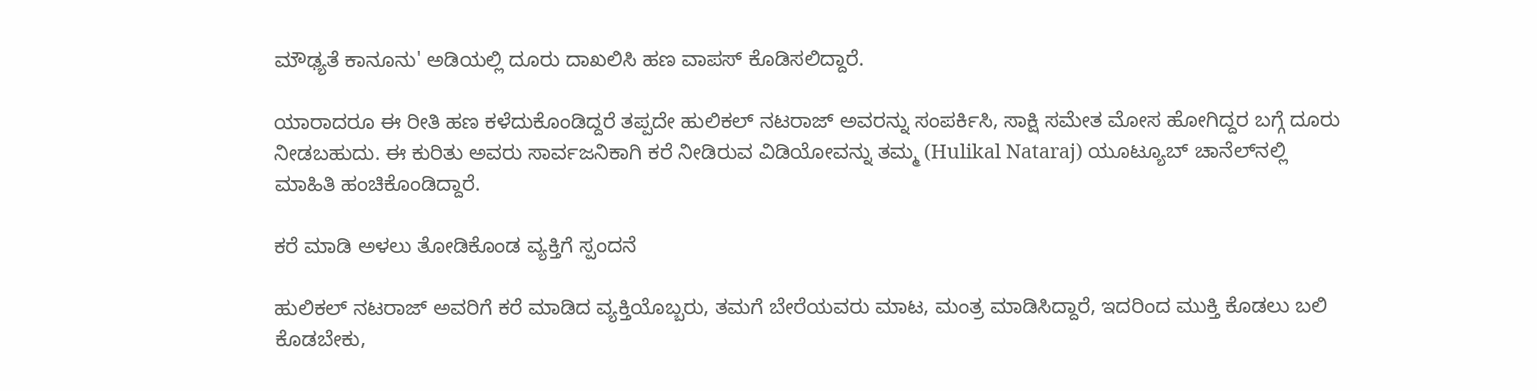ಮೌಢ್ಯತೆ ಕಾನೂನು' ಅಡಿಯಲ್ಲಿ ದೂರು ದಾಖಲಿಸಿ ಹಣ ವಾಪಸ್ ಕೊಡಿಸಲಿದ್ದಾರೆ‌.

ಯಾರಾದರೂ ಈ ರೀತಿ ಹಣ ಕಳೆದುಕೊಂಡಿದ್ದರೆ ತಪ್ಪದೇ ಹುಲಿಕಲ್ ನಟರಾಜ್ ಅವರನ್ನು ಸಂಪರ್ಕಿಸಿ, ಸಾಕ್ಷಿ ಸಮೇತ ಮೋಸ ಹೋಗಿದ್ದರ ಬಗ್ಗೆ ದೂರು ನೀಡಬಹುದು. ಈ ಕುರಿತು ಅವರು ಸಾರ್ವಜನಿಕಾಗಿ ಕರೆ ನೀಡಿರುವ ವಿಡಿಯೋವನ್ನು ತಮ್ಮ (Hulikal Nataraj) ಯೂಟ್ಯೂಬ್ ಚಾನೆಲ್‌ನಲ್ಲಿ ಮಾಹಿತಿ ಹಂಚಿಕೊಂಡಿದ್ದಾರೆ.

ಕರೆ ಮಾಡಿ ಅಳಲು ತೋಡಿಕೊಂಡ ವ್ಯಕ್ತಿಗೆ ಸ್ಪಂದನೆ

ಹುಲಿಕಲ್ ನಟರಾಜ್ ಅವರಿಗೆ ಕರೆ ಮಾಡಿದ ವ್ಯಕ್ತಿಯೊಬ್ಬರು, ತಮಗೆ ಬೇರೆಯವರು ಮಾಟ, ಮಂತ್ರ ಮಾಡಿಸಿದ್ದಾರೆ, ಇದರಿಂದ ಮುಕ್ತಿ ಕೊಡಲು ಬಲಿ ಕೊಡಬೇಕು,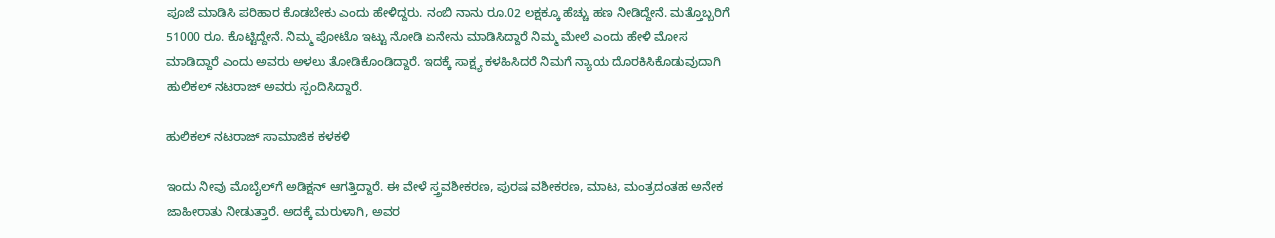ಪೂಜೆ ಮಾಡಿಸಿ ಪರಿಹಾರ ಕೊಡಬೇಕು ಎಂದು ಹೇಳಿದ್ದರು. ನಂಬಿ ನಾನು ರೂ.02 ಲಕ್ಷಕ್ಕೂ ಹೆಚ್ಚು ಹಣ ನೀಡಿದ್ದೇನೆ. ಮತ್ತೊಬ್ಬರಿಗೆ 51000 ರೂ. ಕೊಟ್ಟಿದ್ದೇನೆ. ನಿಮ್ಮ ಪೋಟೊ ಇಟ್ಟು ನೋಡಿ ಏನೇನು ಮಾಡಿಸಿದ್ದಾರೆ ನಿಮ್ಮ ಮೇಲೆ ಎಂದು ಹೇಳಿ ಮೋಸ ಮಾಡಿದ್ದಾರೆ ಎಂದು ಅವರು ಅಳಲು ತೋಡಿಕೊಂಡಿದ್ದಾರೆ. ಇದಕ್ಕೆ ಸಾಕ್ಷ್ಯ ಕಳಹಿಸಿದರೆ ನಿಮಗೆ ನ್ಯಾಯ ದೊರಕಿಸಿಕೊಡುವುದಾಗಿ ಹುಲಿಕಲ್ ನಟರಾಜ್ ಅವರು ಸ್ಪಂದಿಸಿದ್ದಾರೆ.

ಹುಲಿಕಲ್ ನಟರಾಜ್ ಸಾಮಾಜಿಕ ಕಳಕಳಿ

ಇಂದು ನೀವು ಮೊಬೈಲ್‌ಗೆ ಅಡಿಕ್ಷನ್ ಆಗತ್ತಿದ್ದಾರೆ. ಈ ವೇಳೆ ಸ್ತ್ರವಶೀಕರಣ, ಪುರಷ ವಶೀಕರಣ, ಮಾಟ, ಮಂತ್ರದಂತಹ ಅನೇಕ ಜಾಹೀರಾತು ನೀಡುತ್ತಾರೆ. ಅದಕ್ಕೆ ಮರುಳಾಗಿ, ಅವರ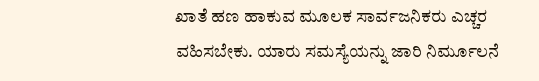ಖಾತೆ ಹಣ ಹಾಕುವ ಮೂಲಕ ಸಾರ್ವಜನಿಕರು ಎಚ್ಚರ ವಹಿಸಬೇಕು. ಯಾರು ಸಮಸ್ಯೆಯನ್ನು ಜಾರಿ ನಿರ್ಮೂಲನೆ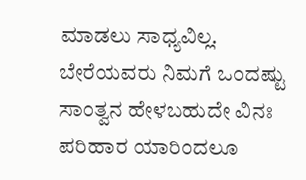ಮಾಡಲು ಸಾಧ್ಯವಿಲ್ಲ. ಬೇರೆಯವರು ನಿಮಗೆ ಒಂದಷ್ಟು ಸಾಂತ್ವನ ಹೇಳಬಹುದೇ ವಿನಃ ಪರಿಹಾರ ಯಾರಿಂದಲೂ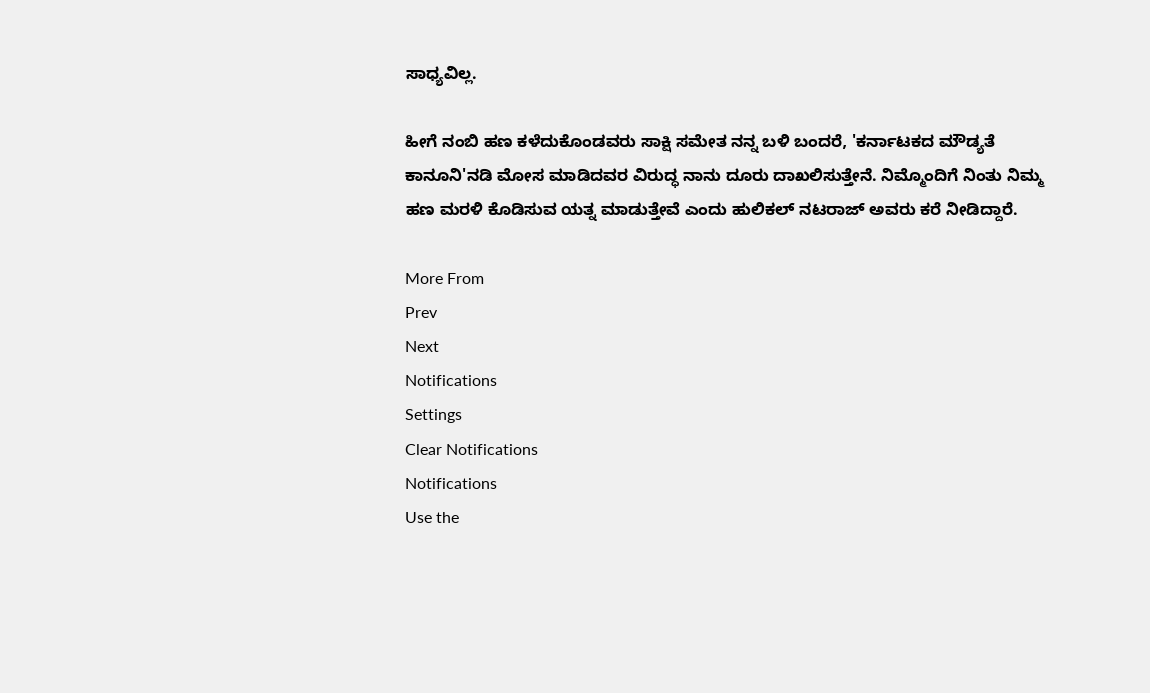ಸಾಧ್ಯವಿಲ್ಲ.

ಹೀಗೆ ನಂಬಿ ಹಣ ಕಳೆದುಕೊಂಡವರು ಸಾಕ್ಷಿ ಸಮೇತ ನನ್ನ ಬಳಿ ಬಂದರೆ, 'ಕರ್ನಾಟಕದ ಮೌಡ್ಯತೆ ಕಾನೂನಿ'ನಡಿ ಮೋಸ ಮಾಡಿದವರ ವಿರುದ್ಧ ನಾನು ದೂರು ದಾಖಲಿಸುತ್ತೇನೆ. ನಿಮ್ಮೊಂದಿಗೆ ನಿಂತು ನಿಮ್ಮ ಹಣ ಮರಳಿ ಕೊಡಿಸುವ ಯತ್ನ ಮಾಡುತ್ತೇವೆ ಎಂದು ಹುಲಿಕಲ್ ನಟರಾಜ್ ಅವರು ಕರೆ ನೀಡಿದ್ದಾರೆ.

More From
Prev
Next
Notifications
Settings
Clear Notifications
Notifications
Use the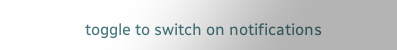toggle to switch on notifications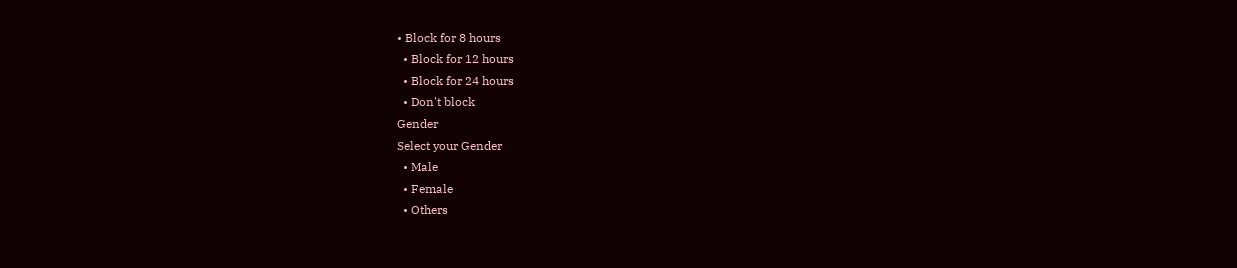• Block for 8 hours
  • Block for 12 hours
  • Block for 24 hours
  • Don't block
Gender
Select your Gender
  • Male
  • Female
  • Others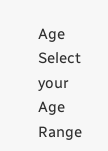Age
Select your Age Range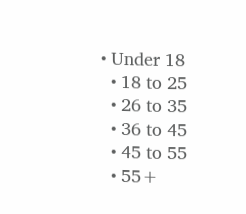• Under 18
  • 18 to 25
  • 26 to 35
  • 36 to 45
  • 45 to 55
  • 55+